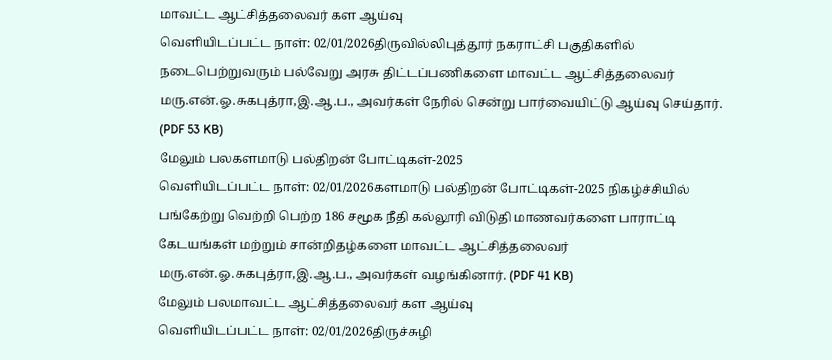மாவட்ட ஆட்சித்தலைவர் கள ஆய்வு
வெளியிடப்பட்ட நாள்: 02/01/2026திருவில்லிபுத்தூர் நகராட்சி பகுதிகளில் நடைபெற்றுவரும் பல்வேறு அரசு திட்டப்பணிகளை மாவட்ட ஆட்சித்தலைவர் மரு.என்.ஓ.சுகபுத்ரா,இ.ஆ.ப., அவர்கள் நேரில் சென்று பார்வையிட்டு ஆய்வு செய்தார். (PDF 53 KB)
மேலும் பலகளமாடு பல்திறன் போட்டிகள்-2025
வெளியிடப்பட்ட நாள்: 02/01/2026களமாடு பல்திறன் போட்டிகள்-2025 நிகழ்ச்சியில் பங்கேற்று வெற்றி பெற்ற 186 சமூக நீதி கல்லூரி விடுதி மாணவர்களை பாராட்டி கேடயங்கள் மற்றும் சான்றிதழ்களை மாவட்ட ஆட்சித்தலைவர் மரு.என்.ஓ.சுகபுத்ரா,இ.ஆ.ப., அவர்கள் வழங்கினார். (PDF 41 KB)
மேலும் பலமாவட்ட ஆட்சித்தலைவர் கள ஆய்வு
வெளியிடப்பட்ட நாள்: 02/01/2026திருச்சுழி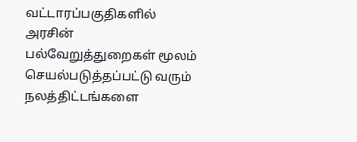வட்டாரப்பகுதிகளில் அரசின் பல்வேறுத்துறைகள் மூலம் செயல்படுத்தப்பட்டு வரும் நலத்திட்டங்களை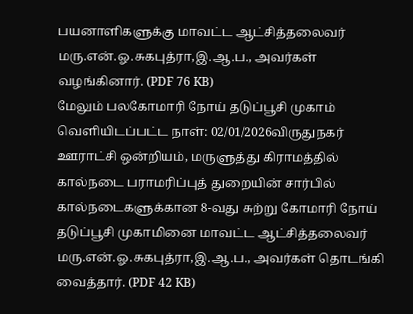பயனாளிகளுக்கு மாவட்ட ஆட்சித்தலைவர் மரு.என்.ஓ.சுகபுத்ரா,இ.ஆ.ப., அவர்கள் வழங்கினார். (PDF 76 KB)
மேலும் பலகோமாரி நோய் தடுப்பூசி முகாம்
வெளியிடப்பட்ட நாள்: 02/01/2026விருதுநகர் ஊராட்சி ஒன்றியம், மருளுத்து கிராமத்தில் கால்நடை பராமரிப்புத் துறையின் சார்பில் கால்நடைகளுக்கான 8-வது சுற்று கோமாரி நோய் தடுப்பூசி முகாமினை மாவட்ட ஆட்சித்தலைவர் மரு.என்.ஓ.சுகபுத்ரா,இ.ஆ.ப., அவர்கள் தொடங்கி வைத்தார். (PDF 42 KB)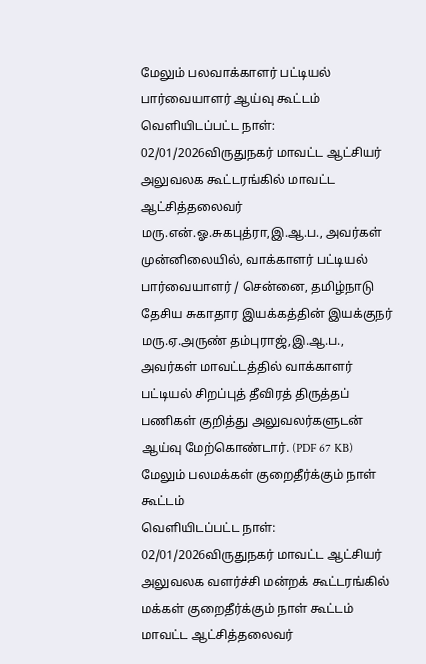மேலும் பலவாக்காளர் பட்டியல் பார்வையாளர் ஆய்வு கூட்டம்
வெளியிடப்பட்ட நாள்: 02/01/2026விருதுநகர் மாவட்ட ஆட்சியர் அலுவலக கூட்டரங்கில் மாவட்ட ஆட்சித்தலைவர் மரு.என்.ஓ.சுகபுத்ரா,இ.ஆ.ப., அவர்கள் முன்னிலையில், வாக்காளர் பட்டியல் பார்வையாளர் / சென்னை, தமிழ்நாடு தேசிய சுகாதார இயக்கத்தின் இயக்குநர் மரு.ஏ.அருண் தம்புராஜ்,இ.ஆ.ப., அவர்கள் மாவட்டத்தில் வாக்காளர் பட்டியல் சிறப்புத் தீவிரத் திருத்தப் பணிகள் குறித்து அலுவலர்களுடன் ஆய்வு மேற்கொண்டார். (PDF 67 KB)
மேலும் பலமக்கள் குறைதீர்க்கும் நாள் கூட்டம்
வெளியிடப்பட்ட நாள்: 02/01/2026விருதுநகர் மாவட்ட ஆட்சியர் அலுவலக வளர்ச்சி மன்றக் கூட்டரங்கில் மக்கள் குறைதீர்க்கும் நாள் கூட்டம் மாவட்ட ஆட்சித்தலைவர்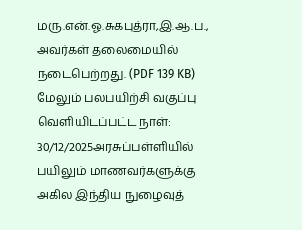மரு.என்.ஓ.சுகபுத்ரா,இ.ஆ.ப., அவர்கள் தலைமையில் நடைபெற்றது. (PDF 139 KB)
மேலும் பலபயிற்சி வகுப்பு
வெளியிடப்பட்ட நாள்: 30/12/2025அரசுப்பள்ளியில் பயிலும் மாணவர்களுக்கு அகில இந்திய நுழைவுத்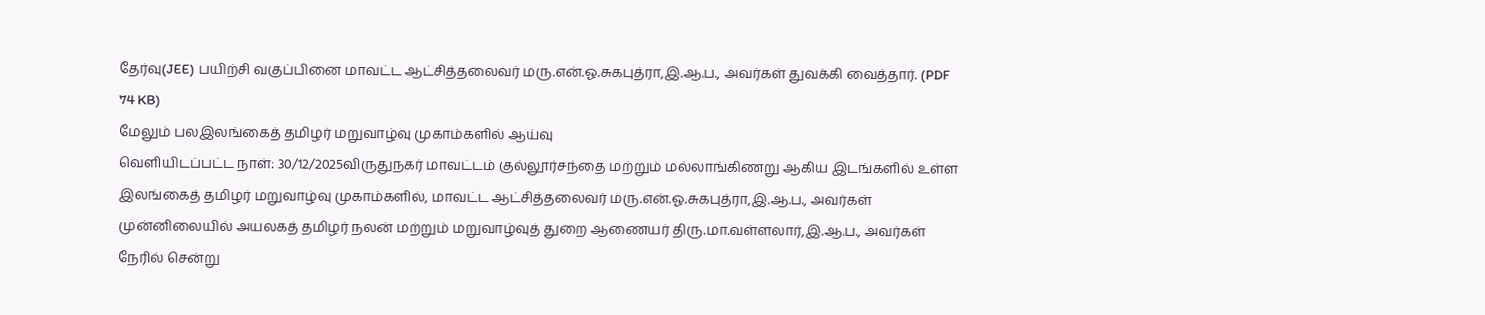தேர்வு(JEE) பயிற்சி வகுப்பினை மாவட்ட ஆட்சித்தலைவர் மரு.என்.ஓ.சுகபுத்ரா,இ.ஆ.ப., அவர்கள் துவக்கி வைத்தார். (PDF 74 KB)
மேலும் பலஇலங்கைத் தமிழர் மறுவாழ்வு முகாம்களில் ஆய்வு
வெளியிடப்பட்ட நாள்: 30/12/2025விருதுநகர் மாவட்டம் குல்லூர்சந்தை மற்றும் மல்லாங்கிணறு ஆகிய இடங்களில் உள்ள இலங்கைத் தமிழர் மறுவாழ்வு முகாம்களில், மாவட்ட ஆட்சித்தலைவர் மரு.என்.ஓ.சுகபுத்ரா,இ.ஆ.ப., அவர்கள் முன்னிலையில் அயலகத் தமிழர் நலன் மற்றும் மறுவாழ்வுத் துறை ஆணையர் திரு.மா.வள்ளலார்,இ.ஆ.ப., அவர்கள் நேரில் சென்று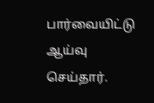பார்வையிட்டு ஆய்வு செய்தார்.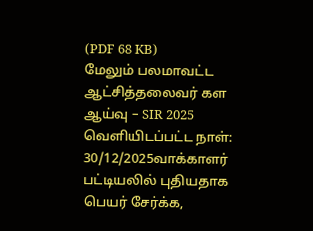(PDF 68 KB)
மேலும் பலமாவட்ட ஆட்சித்தலைவர் கள ஆய்வு – SIR 2025
வெளியிடப்பட்ட நாள்: 30/12/2025வாக்காளர் பட்டியலில் புதியதாக பெயர் சேர்க்க,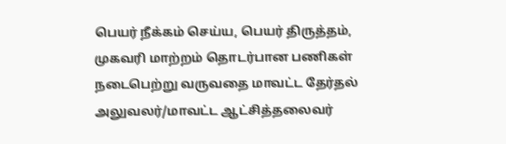பெயர் நீக்கம் செய்ய, பெயர் திருத்தம், முகவரி மாற்றம் தொடர்பான பணிகள் நடைபெற்று வருவதை மாவட்ட தேர்தல் அலுவலர்/மாவட்ட ஆட்சித்தலைவர்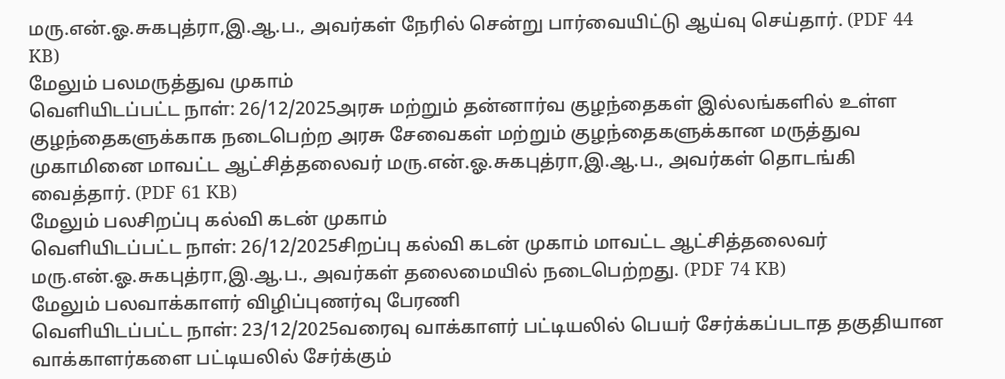மரு.என்.ஓ.சுகபுத்ரா,இ.ஆ.ப., அவர்கள் நேரில் சென்று பார்வையிட்டு ஆய்வு செய்தார். (PDF 44 KB)
மேலும் பலமருத்துவ முகாம்
வெளியிடப்பட்ட நாள்: 26/12/2025அரசு மற்றும் தன்னார்வ குழந்தைகள் இல்லங்களில் உள்ள குழந்தைகளுக்காக நடைபெற்ற அரசு சேவைகள் மற்றும் குழந்தைகளுக்கான மருத்துவ முகாமினை மாவட்ட ஆட்சித்தலைவர் மரு.என்.ஓ.சுகபுத்ரா,இ.ஆ.ப., அவர்கள் தொடங்கி வைத்தார். (PDF 61 KB)
மேலும் பலசிறப்பு கல்வி கடன் முகாம்
வெளியிடப்பட்ட நாள்: 26/12/2025சிறப்பு கல்வி கடன் முகாம் மாவட்ட ஆட்சித்தலைவர் மரு.என்.ஓ.சுகபுத்ரா,இ.ஆ.ப., அவர்கள் தலைமையில் நடைபெற்றது. (PDF 74 KB)
மேலும் பலவாக்காளர் விழிப்புணர்வு பேரணி
வெளியிடப்பட்ட நாள்: 23/12/2025வரைவு வாக்காளர் பட்டியலில் பெயர் சேர்க்கப்படாத தகுதியான வாக்காளர்களை பட்டியலில் சேர்க்கும்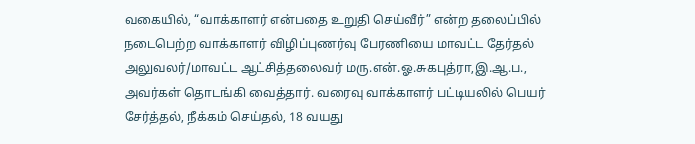வகையில், “வாக்காளர் என்பதை உறுதி செய்வீர்” என்ற தலைப்பில் நடைபெற்ற வாக்காளர் விழிப்புணர்வு பேரணியை மாவட்ட தேர்தல் அலுவலர்/மாவட்ட ஆட்சித்தலைவர் மரு.என்.ஓ.சுகபுத்ரா,இ.ஆ.ப., அவர்கள் தொடங்கி வைத்தார். வரைவு வாக்காளர் பட்டியலில் பெயர் சேர்த்தல், நீக்கம் செய்தல், 18 வயது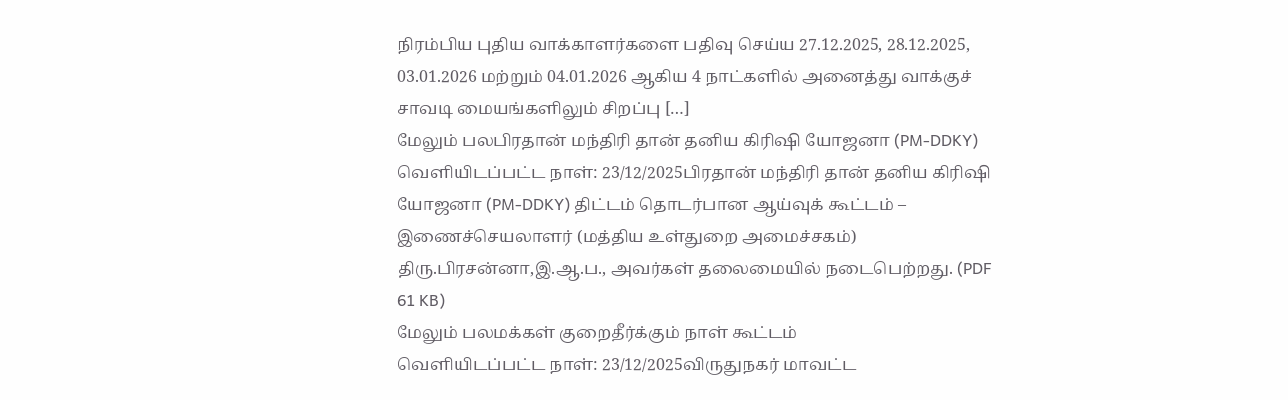நிரம்பிய புதிய வாக்காளர்களை பதிவு செய்ய 27.12.2025, 28.12.2025, 03.01.2026 மற்றும் 04.01.2026 ஆகிய 4 நாட்களில் அனைத்து வாக்குச் சாவடி மையங்களிலும் சிறப்பு […]
மேலும் பலபிரதான் மந்திரி தான் தனிய கிரிஷி யோஜனா (PM-DDKY)
வெளியிடப்பட்ட நாள்: 23/12/2025பிரதான் மந்திரி தான் தனிய கிரிஷி யோஜனா (PM-DDKY) திட்டம் தொடர்பான ஆய்வுக் கூட்டம் – இணைச்செயலாளர் (மத்திய உள்துறை அமைச்சகம்) திரு.பிரசன்னா,இ.ஆ.ப., அவர்கள் தலைமையில் நடைபெற்றது. (PDF 61 KB)
மேலும் பலமக்கள் குறைதீர்க்கும் நாள் கூட்டம்
வெளியிடப்பட்ட நாள்: 23/12/2025விருதுநகர் மாவட்ட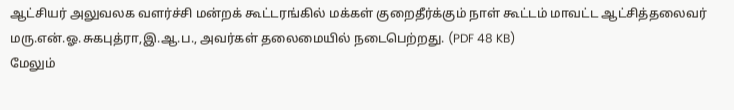ஆட்சியர் அலுவலக வளர்ச்சி மன்றக் கூட்டரங்கில் மக்கள் குறைதீர்க்கும் நாள் கூட்டம் மாவட்ட ஆட்சித்தலைவர் மரு.என்.ஓ.சுகபுத்ரா,இ.ஆ.ப., அவர்கள் தலைமையில் நடைபெற்றது. (PDF 48 KB)
மேலும்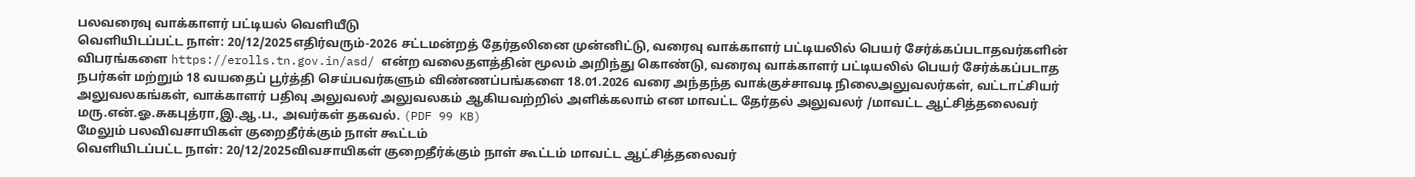பலவரைவு வாக்காளர் பட்டியல் வெளியீடு
வெளியிடப்பட்ட நாள்: 20/12/2025எதிர்வரும்-2026 சட்டமன்றத் தேர்தலினை முன்னிட்டு, வரைவு வாக்காளர் பட்டியலில் பெயர் சேர்க்கப்படாதவர்களின் விபரங்களை https://erolls.tn.gov.in/asd/ என்ற வலைதளத்தின் மூலம் அறிந்து கொண்டு, வரைவு வாக்காளர் பட்டியலில் பெயர் சேர்க்கப்படாத நபர்கள் மற்றும் 18 வயதைப் பூர்த்தி செய்பவர்களும் விண்ணப்பங்களை 18.01.2026 வரை அந்தந்த வாக்குச்சாவடி நிலைஅலுவலர்கள், வட்டாட்சியர் அலுவலகங்கள், வாக்காளர் பதிவு அலுவலர் அலுவலகம் ஆகியவற்றில் அளிக்கலாம் என மாவட்ட தேர்தல் அலுவலர் /மாவட்ட ஆட்சித்தலைவர் மரு.என்.ஓ.சுகபுத்ரா,இ.ஆ.ப., அவர்கள் தகவல். (PDF 99 KB)
மேலும் பலவிவசாயிகள் குறைதீர்க்கும் நாள் கூட்டம்
வெளியிடப்பட்ட நாள்: 20/12/2025விவசாயிகள் குறைதீர்க்கும் நாள் கூட்டம் மாவட்ட ஆட்சித்தலைவர்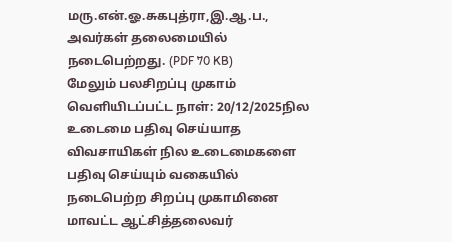மரு.என்.ஓ.சுகபுத்ரா,இ.ஆ.ப., அவர்கள் தலைமையில் நடைபெற்றது. (PDF 70 KB)
மேலும் பலசிறப்பு முகாம்
வெளியிடப்பட்ட நாள்: 20/12/2025நில உடைமை பதிவு செய்யாத விவசாயிகள் நில உடைமைகளை பதிவு செய்யும் வகையில் நடைபெற்ற சிறப்பு முகாமினை மாவட்ட ஆட்சித்தலைவர்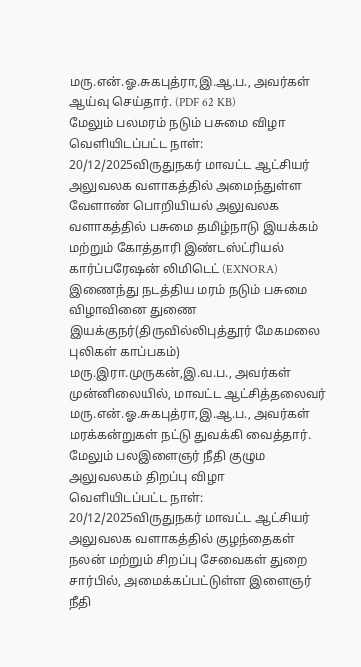மரு.என்.ஓ.சுகபுத்ரா,இ.ஆ.ப., அவர்கள் ஆய்வு செய்தார். (PDF 62 KB)
மேலும் பலமரம் நடும் பசுமை விழா
வெளியிடப்பட்ட நாள்: 20/12/2025விருதுநகர் மாவட்ட ஆட்சியர் அலுவலக வளாகத்தில் அமைந்துள்ள வேளாண் பொறியியல் அலுவலக வளாகத்தில் பசுமை தமிழ்நாடு இயக்கம் மற்றும் கோத்தாரி இண்டஸ்ட்ரியல் கார்ப்பரேஷன் லிமிடெட் (EXNORA) இணைந்து நடத்திய மரம் நடும் பசுமை விழாவினை துணை இயக்குநர்(திருவில்லிபுத்தூர் மேகமலை புலிகள் காப்பகம்) மரு.இரா.முருகன்,இ.வ.ப., அவர்கள் முன்னிலையில், மாவட்ட ஆட்சித்தலைவர் மரு.என்.ஓ.சுகபுத்ரா,இ.ஆ.ப., அவர்கள் மரக்கன்றுகள் நட்டு துவக்கி வைத்தார்.
மேலும் பலஇளைஞர் நீதி குழும அலுவலகம் திறப்பு விழா
வெளியிடப்பட்ட நாள்: 20/12/2025விருதுநகர் மாவட்ட ஆட்சியர் அலுவலக வளாகத்தில் குழந்தைகள் நலன் மற்றும் சிறப்பு சேவைகள் துறை சார்பில், அமைக்கப்பட்டுள்ள இளைஞர் நீதி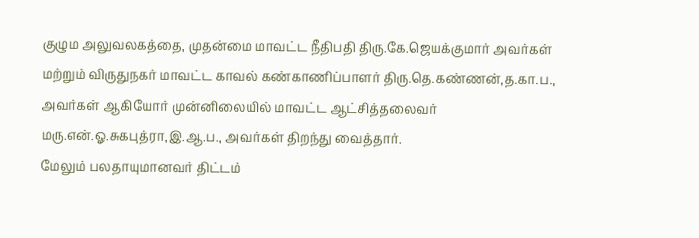குழும அலுவலகத்தை, முதன்மை மாவட்ட நீதிபதி திரு.கே.ஜெயக்குமார் அவர்கள் மற்றும் விருதுநகர் மாவட்ட காவல் கண்காணிப்பாளர் திரு.தெ.கண்ணன்,த.கா.ப., அவர்கள் ஆகியோர் முன்னிலையில் மாவட்ட ஆட்சித்தலைவர் மரு.என்.ஓ.சுகபுத்ரா,இ.ஆ.ப., அவர்கள் திறந்து வைத்தார்.
மேலும் பலதாயுமானவர் திட்டம்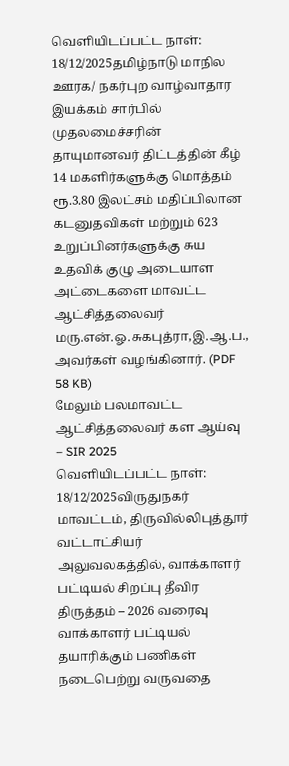வெளியிடப்பட்ட நாள்: 18/12/2025தமிழ்நாடு மாநில ஊரக/ நகர்புற வாழ்வாதார இயக்கம் சார்பில் முதலமைச்சரின் தாயுமானவர் திட்டத்தின் கீழ் 14 மகளிர்களுக்கு மொத்தம் ரூ.3.80 இலட்சம் மதிப்பிலான கடனுதவிகள் மற்றும் 623 உறுப்பினர்களுக்கு சுய உதவிக் குழு அடையாள அட்டைகளை மாவட்ட ஆட்சித்தலைவர் மரு.என்.ஓ.சுகபுத்ரா,இ.ஆ.ப., அவர்கள் வழங்கினார். (PDF 58 KB)
மேலும் பலமாவட்ட ஆட்சித்தலைவர் கள ஆய்வு – SIR 2025
வெளியிடப்பட்ட நாள்: 18/12/2025விருதுநகர் மாவட்டம், திருவில்லிபுத்தூர் வட்டாட்சியர் அலுவலகத்தில், வாக்காளர் பட்டியல் சிறப்பு தீவிர திருத்தம் – 2026 வரைவு வாக்காளர் பட்டியல் தயாரிக்கும் பணிகள் நடைபெற்று வருவதை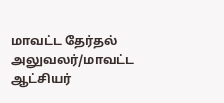மாவட்ட தேர்தல் அலுவலர்/மாவட்ட ஆட்சியர்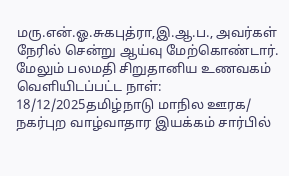மரு.என்.ஓ.சுகபுத்ரா,இ.ஆ.ப., அவர்கள் நேரில் சென்று ஆய்வு மேற்கொண்டார்.
மேலும் பலமதி சிறுதானிய உணவகம்
வெளியிடப்பட்ட நாள்: 18/12/2025தமிழ்நாடு மாநில ஊரக/ நகர்புற வாழ்வாதார இயக்கம் சார்பில்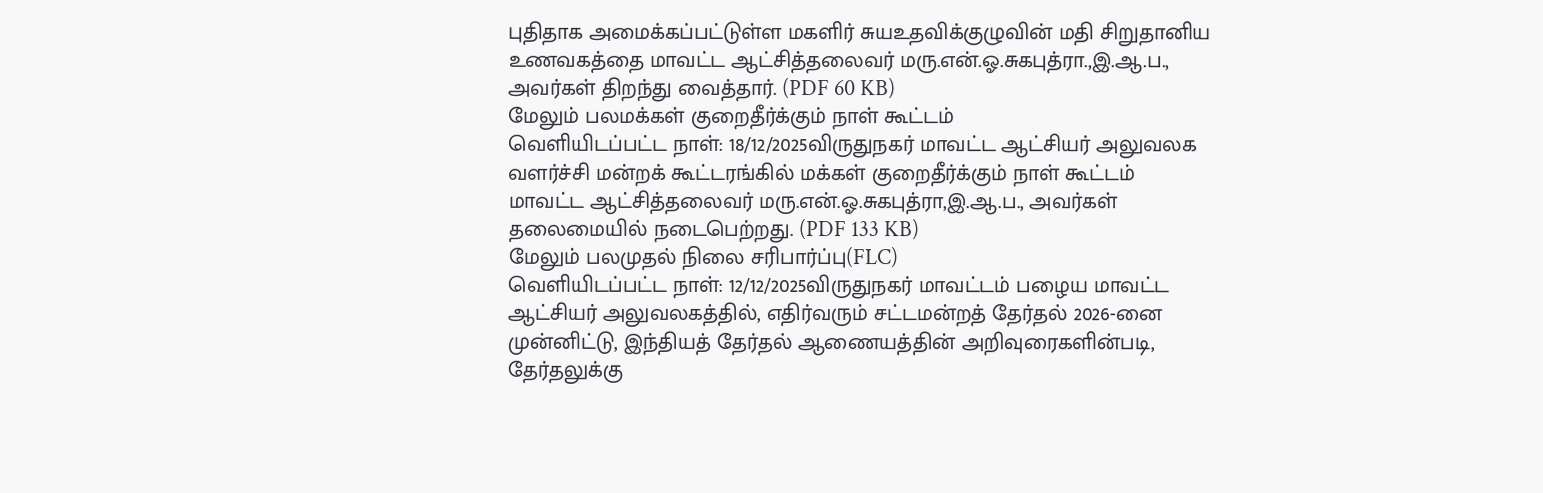புதிதாக அமைக்கப்பட்டுள்ள மகளிர் சுயஉதவிக்குழுவின் மதி சிறுதானிய உணவகத்தை மாவட்ட ஆட்சித்தலைவர் மரு.என்.ஓ.சுகபுத்ரா.,இ.ஆ.ப., அவர்கள் திறந்து வைத்தார். (PDF 60 KB)
மேலும் பலமக்கள் குறைதீர்க்கும் நாள் கூட்டம்
வெளியிடப்பட்ட நாள்: 18/12/2025விருதுநகர் மாவட்ட ஆட்சியர் அலுவலக வளர்ச்சி மன்றக் கூட்டரங்கில் மக்கள் குறைதீர்க்கும் நாள் கூட்டம் மாவட்ட ஆட்சித்தலைவர் மரு.என்.ஓ.சுகபுத்ரா,இ.ஆ.ப., அவர்கள் தலைமையில் நடைபெற்றது. (PDF 133 KB)
மேலும் பலமுதல் நிலை சரிபார்ப்பு(FLC)
வெளியிடப்பட்ட நாள்: 12/12/2025விருதுநகர் மாவட்டம் பழைய மாவட்ட ஆட்சியர் அலுவலகத்தில், எதிர்வரும் சட்டமன்றத் தேர்தல் 2026-னை முன்னிட்டு, இந்தியத் தேர்தல் ஆணையத்தின் அறிவுரைகளின்படி, தேர்தலுக்கு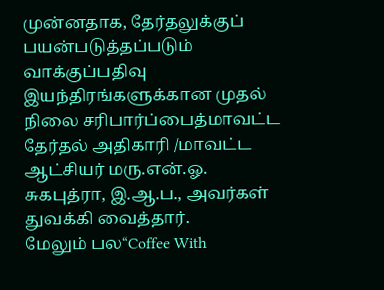முன்னதாக, தேர்தலுக்குப் பயன்படுத்தப்படும் வாக்குப்பதிவு இயந்திரங்களுக்கான முதல் நிலை சரிபார்ப்பைத்மாவட்ட தேர்தல் அதிகாரி /மாவட்ட ஆட்சியர் மரு.என்.ஓ. சுகபுத்ரா, இ.ஆ.ப., அவர்கள் துவக்கி வைத்தார்.
மேலும் பல“Coffee With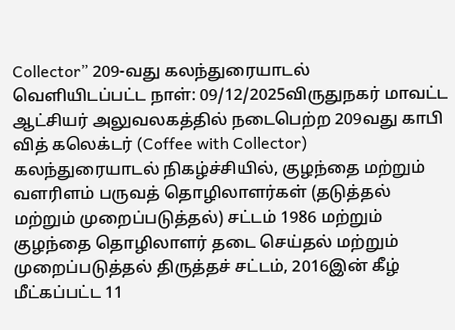Collector” 209-வது கலந்துரையாடல்
வெளியிடப்பட்ட நாள்: 09/12/2025விருதுநகர் மாவட்ட ஆட்சியர் அலுவலகத்தில் நடைபெற்ற 209வது காபி வித் கலெக்டர் (Coffee with Collector) கலந்துரையாடல் நிகழ்ச்சியில், குழந்தை மற்றும் வளரிளம் பருவத் தொழிலாளர்கள் (தடுத்தல் மற்றும் முறைப்படுத்தல்) சட்டம் 1986 மற்றும் குழந்தை தொழிலாளர் தடை செய்தல் மற்றும் முறைப்படுத்தல் திருத்தச் சட்டம், 2016இன் கீழ் மீட்கப்பட்ட 11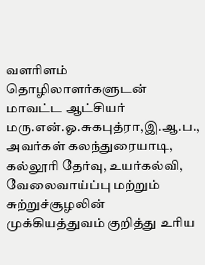வளரிளம் தொழிலாளர்களுடன் மாவட்ட ஆட்சியர் மரு.என்.ஓ.சுகபுத்ரா,இ.ஆ.ப., அவர்கள் கலந்துரையாடி, கல்லூரி தேர்வு, உயர்கல்வி, வேலைவாய்ப்பு மற்றும் சுற்றுச்சூழலின் முக்கியத்துவம் குறித்து உரிய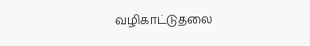வழிகாட்டுதலை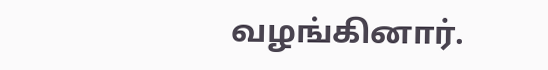வழங்கினார்.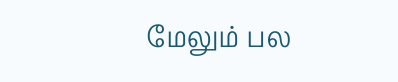மேலும் பல